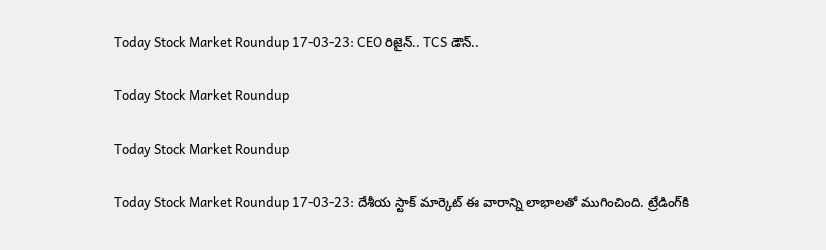Today Stock Market Roundup 17-03-23: CEO రిజైన్‌.. TCS డౌన్‌..

Today Stock Market Roundup

Today Stock Market Roundup

Today Stock Market Roundup 17-03-23: దేశీయ స్టాక్‌ మార్కెట్‌ ఈ వారాన్ని లాభాలతో ముగించింది. ట్రేడింగ్‌కి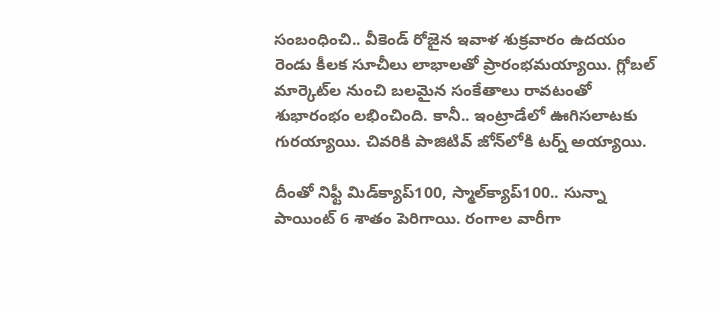సంబంధించి.. వీకెండ్‌ రోజైన ఇవాళ శుక్రవారం ఉదయం రెండు కీలక సూచీలు లాభాలతో ప్రారంభమయ్యాయి. గ్లోబల్‌ మార్కెట్‌ల నుంచి బలమైన సంకేతాలు రావటంతో శుభారంభం లభించింది. కానీ.. ఇంట్రాడేలో ఊగిసలాటకు గురయ్యాయి. చివరికి పాజిటివ్‌ జోన్‌లోకి టర్న్‌ అయ్యాయి.

దీంతో నిఫ్టీ మిడ్‌క్యాప్‌100, స్మాల్‌క్యాప్‌100.. సున్నా పాయింట్‌ 6 శాతం పెరిగాయి. రంగాల వారీగా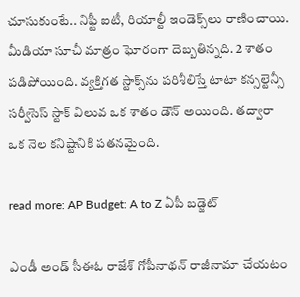చూసుకుంటే.. నిఫ్టీ ఐటీ, రియాల్టీ ఇండెక్స్‌లు రాణించాయి. మీడియా సూచీ మాత్రం ఘోరంగా దెబ్బతిన్నది. 2 శాతం పడిపోయింది. వ్యక్తిగత స్టాక్స్‌ను పరిశీలిస్తే టాటా కన్సల్టెన్సీ సర్వీసెస్‌ స్టాక్‌ విలువ ఒక శాతం డౌన్‌ అయింది. తద్వారా ఒక నెల కనిష్టానికి పతనమైంది.

read more: AP Budget: A to Z ఏపీ బడ్జెట్‌

ఎండీ అండ్‌ సీఈఓ రాజేశ్‌ గోపీనాథన్‌ రాజీనామా చేయటం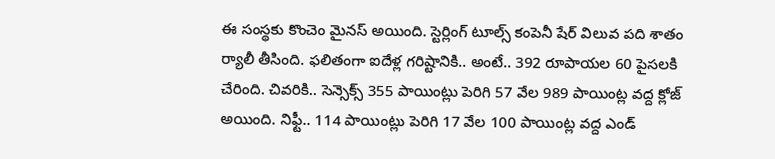ఈ సంస్థకు కొంచెం మైనస్‌ అయింది. స్టెర్లింగ్‌ టూల్స్‌ కంపెనీ షేర్‌ విలువ పది శాతం ర్యాలీ తీసింది. ఫలితంగా ఐదేళ్ల గరిష్టానికి.. అంటే.. 392 రూపాయల 60 పైసలకి చేరింది. చివరికి.. సెన్సెక్స్‌ 355 పాయింట్లు పెరిగి 57 వేల 989 పాయింట్ల వద్ద క్లోజ్‌ అయింది. నిఫ్టీ.. 114 పాయింట్లు పెరిగి 17 వేల 100 పాయింట్ల వద్ద ఎండ్‌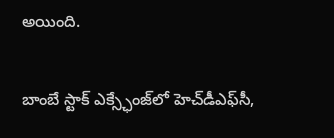అయింది.

బాంబే స్టాక్‌ ఎక్స్ఛేంజ్‌లో హెచ్‌డీఎఫ్‌సీ,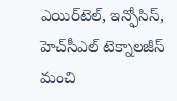ఎయిర్‌టెల్‌, ఇన్ఫోసిస్‌, హెచ్‌సీఎల్‌ టెక్నాలజీస్‌ మంచి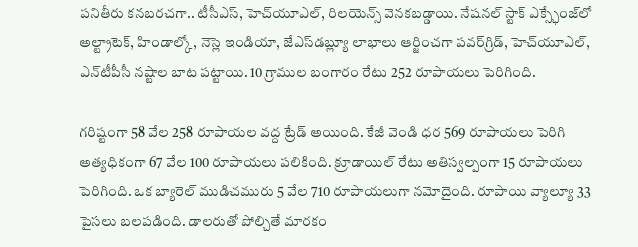పనితీరు కనబరచగా.. టీసీఎస్‌, హెచ్‌యూఎల్‌, రిలయెన్స్‌ వెనకబడ్డాయి. నేషనల్‌ స్టాక్‌ ఎక్స్ఛేంజ్‌లో అల్ట్రాటెక్‌, హిండాల్కో, నెస్లె ఇండియా, జేఎస్‌డబ్ల్యూ లాభాలు ఆర్జించగా పవర్‌గ్రిడ్‌, హెచ్‌యూఎల్‌, ఎన్‌టీపీసీ నష్టాల బాట పట్టాయి. 10 గ్రాముల బంగారం రేటు 252 రూపాయలు పెరిగింది.

గరిష్టంగా 58 వేల 258 రూపాయల వద్ద ట్రేడ్‌ అయింది. కేజీ వెండి ధర 569 రూపాయలు పెరిగి అత్యధికంగా 67 వేల 100 రూపాయలు పలికింది. క్రూడాయిల్‌ రేటు అతిస్వల్పంగా 15 రూపాయలు పెరిగింది. ఒక బ్యారెల్‌ ముడిచమురు 5 వేల 710 రూపాయలుగా నమోదైంది. రూపాయి వ్యాల్యూ 33 పైసలు బలపడింది. డాలరుతో పోల్చితే మారకం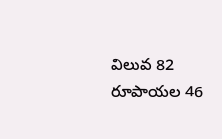విలువ 82 రూపాయల 46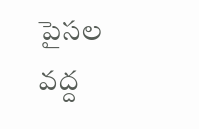పైసల వద్ద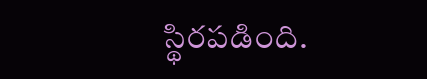స్థిరపడింది.